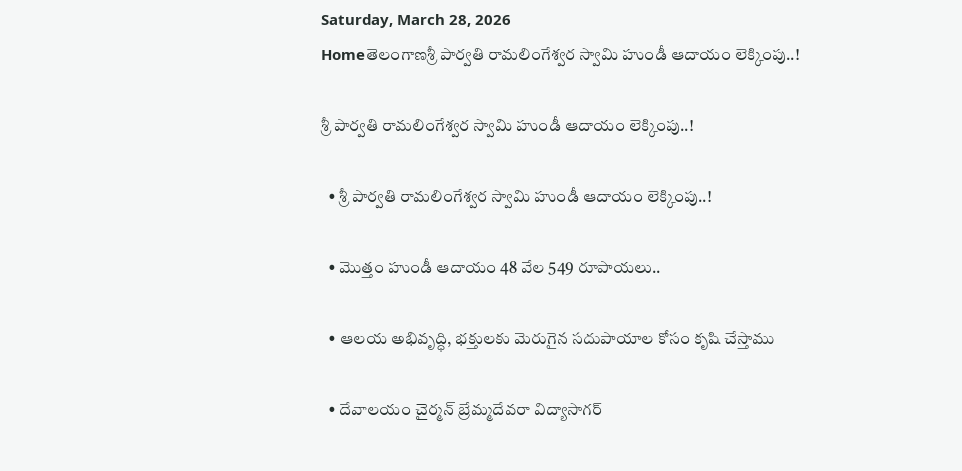Saturday, March 28, 2026
Homeతెలంగాణశ్రీ పార్వతి రామలింగేశ్వర స్వామి హుండీ ఆదాయం లెక్కింపు..!

శ్రీ పార్వతి రామలింగేశ్వర స్వామి హుండీ ఆదాయం లెక్కింపు..!

  • శ్రీ పార్వతి రామలింగేశ్వర స్వామి హుండీ ఆదాయం లెక్కింపు..!

  • మొత్తం హుండీ ఆదాయం 48 వేల 549 రూపాయలు..

  • ఆలయ అభివృద్ధి, భక్తులకు మెరుగైన సదుపాయాల కోసం కృషి చేస్తాము

  • దేవాలయం చైర్మన్ బ్రేమ్మదేవరా విద్యాసాగర్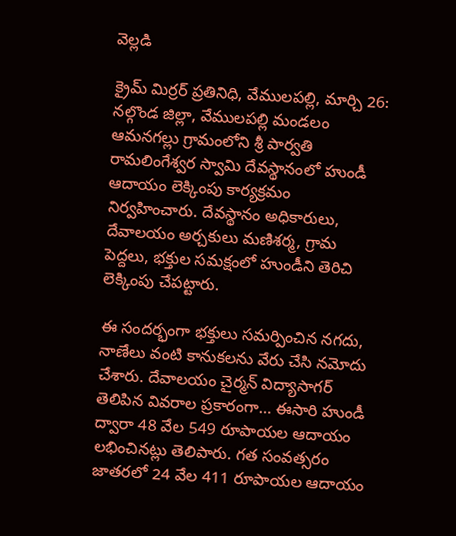వెల్లడి

క్రైమ్ మిర్రర్ ప్రతినిధి, వేములపల్లి, మార్చి 26: నల్గొండ జిల్లా, వేములపల్లి మండలం ఆమనగల్లు గ్రామంలోని శ్రీ పార్వతి రామలింగేశ్వర స్వామి దేవస్థానంలో హుండీ ఆదాయం లెక్కింపు కార్యక్రమం నిర్వహించారు. దేవస్థానం అధికారులు, దేవాలయం అర్చకులు మణిశర్మ, గ్రామ పెద్దలు, భక్తుల సమక్షంలో హుండీని తెరిచి లెక్కింపు చేపట్టారు.

ఈ సందర్భంగా భక్తులు సమర్పించిన నగదు, నాణేలు వంటి కానుకలను వేరు చేసి నమోదు చేశారు. దేవాలయం చైర్మన్ విద్యాసాగర్ తెలిపిన వివరాల ప్రకారంగా… ఈసారి హుండీ ద్వారా 48 వేల 549 రూపాయల ఆదాయం లభించినట్లు తెలిపారు. గత సంవత్సరం జాతరలో 24 వేల 411 రూపాయల ఆదాయం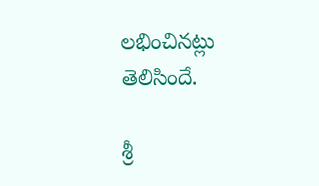లభించినట్లు తెలిసిందే.

శ్రీ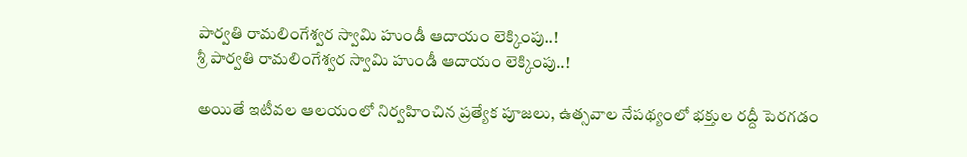పార్వతి రామలింగేశ్వర స్వామి హుండీ ఆదాయం లెక్కింపు..!
శ్రీ పార్వతి రామలింగేశ్వర స్వామి హుండీ ఆదాయం లెక్కింపు..!

అయితే ఇటీవల ఆలయంలో నిర్వహించిన ప్రత్యేక పూజలు, ఉత్సవాల నేపథ్యంలో భక్తుల రద్దీ పెరగడం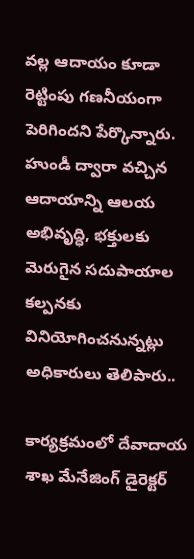వల్ల ఆదాయం కూడా రెట్టింపు గణనీయంగా పెరిగిందని పేర్కొన్నారు. హుండీ ద్వారా వచ్చిన ఆదాయాన్ని ఆలయ అభివృద్ధి, భక్తులకు మెరుగైన సదుపాయాల కల్పనకు వినియోగించనున్నట్లు అధికారులు తెలిపారు..

కార్యక్రమంలో దేవాదాయ శాఖ మేనేజింగ్ డైరెక్టర్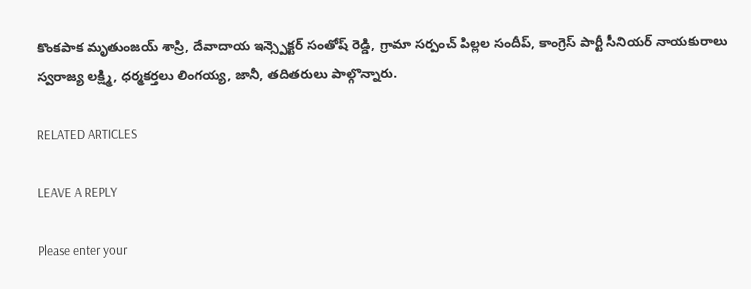కొంకపాక మృతుంజయ్ శాస్రి, దేవాదాయ ఇన్స్పెక్టర్ సంతోష్ రెడ్డి, గ్రామా సర్పంచ్ పిల్లల సందీప్, కాంగ్రెస్ పార్టీ సీనియర్ నాయకురాలు స్వరాజ్య లక్ష్మి, ధర్మకర్తలు లింగయ్య, జానీ, తదితరులు పాల్గొన్నారు.

RELATED ARTICLES

LEAVE A REPLY

Please enter your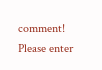comment!
Please enter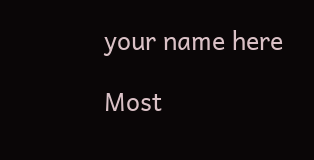your name here

Most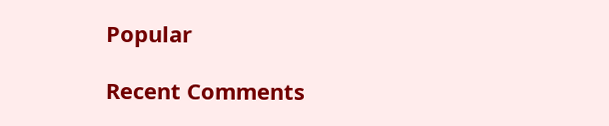Popular

Recent Comments